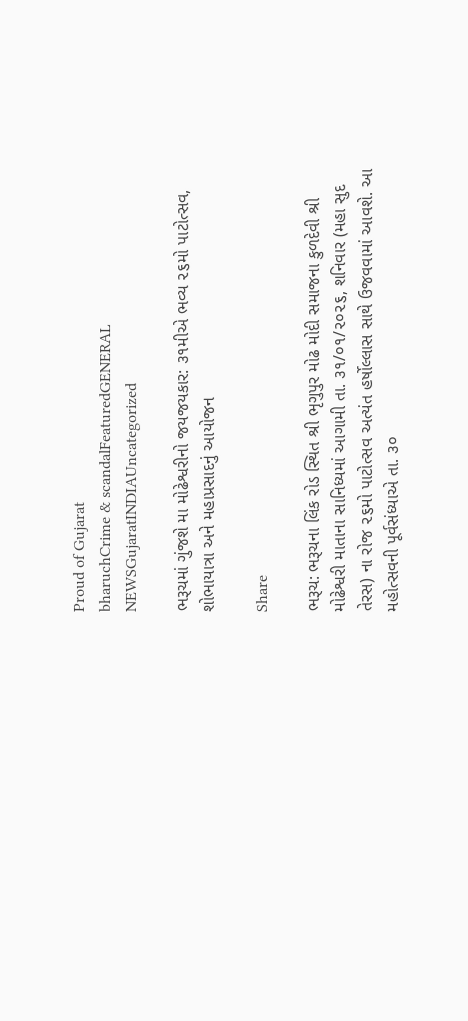Proud of Gujarat
bharuchCrime & scandalFeaturedGENERAL NEWSGujaratINDIAUncategorized

ભરૂચમાં ગુંજશે મા મોઢેશ્વરીનો જયજયકાર: ૩૧મીએ ભવ્ય ૨૬મો પાટોત્સવ, શોભાયાત્રા અને મહાપ્રસાદનું આયોજન

Share

ભરૂચ: ભરૂચના લિંક રોડ સ્થિત શ્રી ભૃગુપુર મોઢ મોદી સમાજના કુળદેવી શ્રી મોઢેશ્વરી માતાના સાનિધ્યમાં આગામી તા. ૩૧/૦૧/૨૦૨૬, શનિવાર (મહા સુદ તેરસ) ના રોજ ૨૬મો પાટોત્સવ અત્યંત હર્ષોલ્લાસ સાથે ઉજવવામાં આવશે. આ મહોત્સવની પૂર્વસંધ્યાએ તા. ૩૦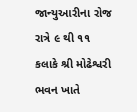જાન્યુઆરીના રોજ રાત્રે ૯ થી ૧૧ કલાકે શ્રી મોઢેશ્વરી ભવન ખાતે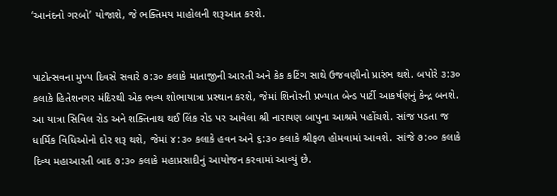‘આનંદનો ગરબો’ યોજાશે, જે ભક્તિમય માહોલની શરૂઆત કરશે.


પાટોત્સવના મુખ્ય દિવસે સવારે ૭:૩૦ કલાકે માતાજીની આરતી અને કેક કટિંગ સાથે ઉજવણીનો પ્રારંભ થશે. બપોરે ૩:૩૦ કલાકે હિતેશનગર મંદિરથી એક ભવ્ય શોભાયાત્રા પ્રસ્થાન કરશે, જેમાં શિનોરની પ્રખ્યાત બેન્ડ પાર્ટી આકર્ષણનું કેન્દ્ર બનશે. આ યાત્રા સિવિલ રોડ અને શક્તિનાથ થઈ લિંક રોડ પર આવેલા શ્રી નારાયણ બાપુના આશ્રમે પહોંચશે. સાંજ પડતા જ ધાર્મિક વિધિઓનો દોર શરૂ થશે, જેમાં ૪:૩૦ કલાકે હવન અને ૬:૩૦ કલાકે શ્રીફળ હોમવામાં આવશે. સાંજે ૭:૦૦ કલાકે દિવ્ય મહાઆરતી બાદ ૭:૩૦ કલાકે મહાપ્રસાદીનું આયોજન કરવામાં આવ્યું છે.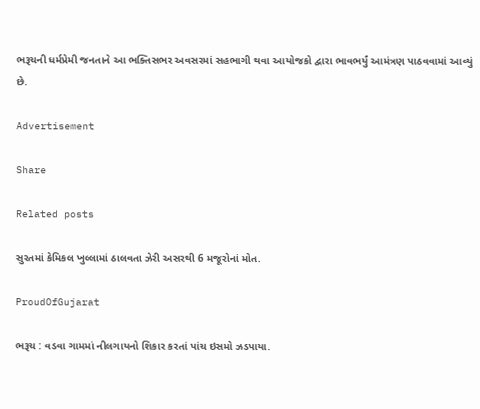ભરૂચની ધર્મપ્રેમી જનતાને આ ભક્તિસભર અવસરમાં સહભાગી થવા આયોજકો દ્વારા ભાવભર્યું આમંત્રણ પાઠવવામાં આવ્યું છે.

Advertisement

Share

Related posts

સુરતમાં કેમિકલ ખુલ્લામાં ઠાલવતા ઝેરી અસરથી 6 મજૂરોનાં મોત.

ProudOfGujarat

ભરૂચ : વડવા ગામમાં નીલગાયનો શિકાર કરતાં પાંચ ઇસમો ઝડપાયા.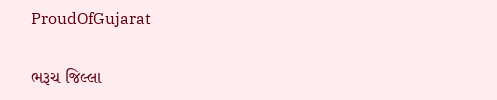ProudOfGujarat

ભરૂચ જિલ્લા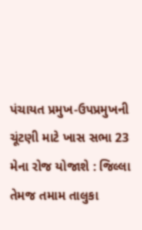પંચાયત પ્રમુખ-ઉપપ્રમુખની ચૂંટણી માટે ખાસ સભા 23 મેના રોજ યોજાશે : જિલ્લા તેમજ તમામ તાલુકા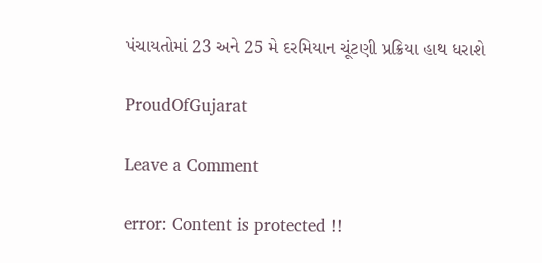પંચાયતોમાં 23 અને 25 મે દરમિયાન ચૂંટણી પ્રક્રિયા હાથ ધરાશે

ProudOfGujarat

Leave a Comment

error: Content is protected !!